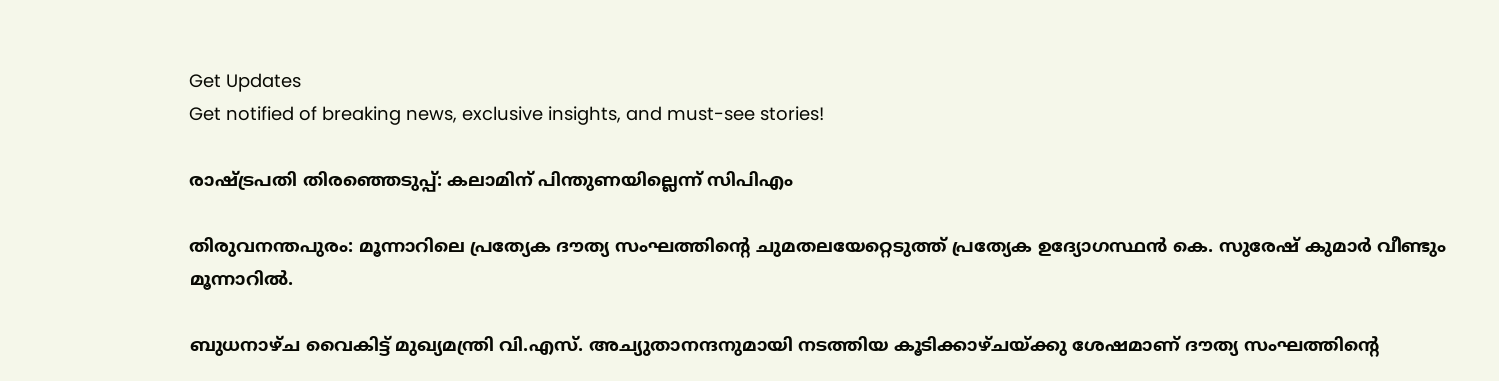Get Updates
Get notified of breaking news, exclusive insights, and must-see stories!

രാഷ്ട്രപതി തിരഞ്ഞെടുപ്പ്: കലാമിന് പിന്തുണയില്ലെന്ന് സിപിഎം

തിരുവനന്തപുരം: മൂന്നാറിലെ പ്രത്യേക ദൗത്യ സംഘത്തിന്റെ ചുമതലയേറ്റെടുത്ത് പ്രത്യേക ഉദ്യോഗസ്ഥന്‍ കെ. സുരേഷ്‌ കുമാര്‍ വീണ്ടും മൂന്നാറില്‍.

ബുധനാഴ്ച വൈകിട്ട്‌ മുഖ്യമന്ത്രി വി.എസ്‌. അച്യുതാനന്ദനുമായി നടത്തിയ കൂടിക്കാഴ്ചയ്ക്കു ശേഷമാണ് ദൗത്യ സംഘത്തിന്‍റെ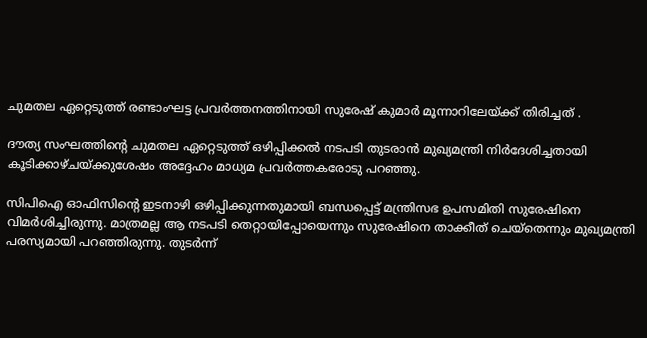ചുമതല ഏറ്റെടുത്ത് രണ്ടാംഘട്ട പ്രവര്‍ത്തനത്തിനായി സുരേഷ് കുമാര്‍ മൂന്നാറിലേയ്ക്ക് തിരിച്ചത് .

ദൗത്യ സംഘത്തിന്റെ ചുമതല ഏറ്റെടുത്ത്‌ ഒഴിപ്പിക്കല്‍ നടപടി തുടരാന്‍ മുഖ്യമന്ത്രി നിര്‍ദേശിച്ചതായി കൂടിക്കാഴ്ചയ്ക്കുശേഷം അദ്ദേഹം മാധ്യമ പ്രവര്‍ത്തകരോടു പറഞ്ഞു.

സിപിഐ ഓഫിസിന്റെ ഇടനാഴി ഒഴിപ്പിക്കുന്നതുമായി ബന്ധപ്പെട്ട്‌ മന്ത്രിസഭ ഉപസമിതി സുരേഷിനെ വിമര്‍ശിച്ചിരുന്നു. മാത്രമല്ല ആ നടപടി തെറ്റായിപ്പോയെന്നും സുരേഷിനെ താക്കീത്‌ ചെയ്‌തെന്നും മുഖ്യമന്ത്രി പരസ്യമായി പറഞ്ഞിരുന്നു. തുടര്‍ന്ന്‌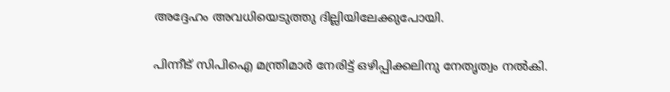അദ്ദേഹം അവധിയെടുത്തു ദില്ലിയിലേക്കുപോയി.

പിന്നീട്‌ സിപിഐ മന്ത്രിമാര്‍ നേരിട്ട്‌ ഒഴിപ്പിക്കലിനു നേതൃത്വം നല്‍കി.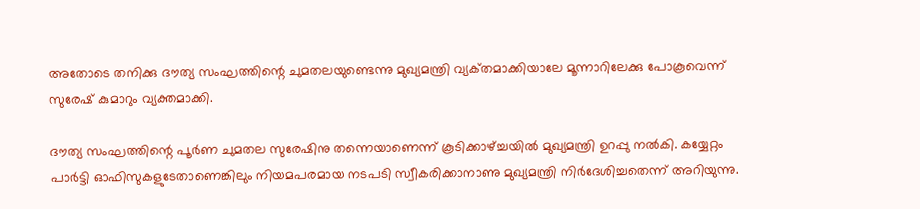അതോടെ തനിക്കു ദൗത്യ സംഘത്തിന്റെ ചുമതലയുണ്ടെന്നു മുഖ്യമന്ത്രി വ്യക്‌തമാക്കിയാലേ മൂന്നാറിലേക്കു പോകൂവെന്ന്‌ സുരേഷ്‌ കുമാറും വ്യക്തമാക്കി.

ദൗത്യ സംഘത്തിന്റെ പൂര്‍ണ ചുമതല സുരേഷിനു തന്നെയാണെന്ന്‌ കൂടിക്കാഴ്ച്ചയില്‍ മുഖ്യമന്ത്രി ഉറപ്പു നല്‍കി. കയ്യേറ്റം പാര്‍ട്ടി ഓഫിസുകളുടേതാണെങ്കിലും നിയമപരമായ നടപടി സ്വീകരിക്കാനാണു മുഖ്യമന്ത്രി നിര്‍ദേശിച്ചതെന്ന്‌ അറിയുന്നു.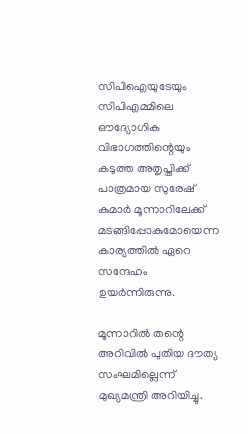സിപിഐയുടേയും സിപിഎമ്മിലെ ഔദ്യോഗിക വിഭാഗത്തിന്റെയും കടുത്ത അതൃപ്തിക്ക്‌ പാത്രമായ സുരേഷ്‌ കുമാര്‍ മൂന്നാറിലേക്ക്‌ മടങ്ങിപ്പോകുമോയെന്ന കാര്യത്തില്‍ ഏറെ സന്ദേഹം ഉയര്‍ന്നിരുന്നു.

മൂന്നാറില്‍ തന്റെ അറിവില്‍ പുതിയ ദൗത്യ സംഘമില്ലെന്ന്‌ മുഖ്യമന്ത്രി അറിയിച്ചു.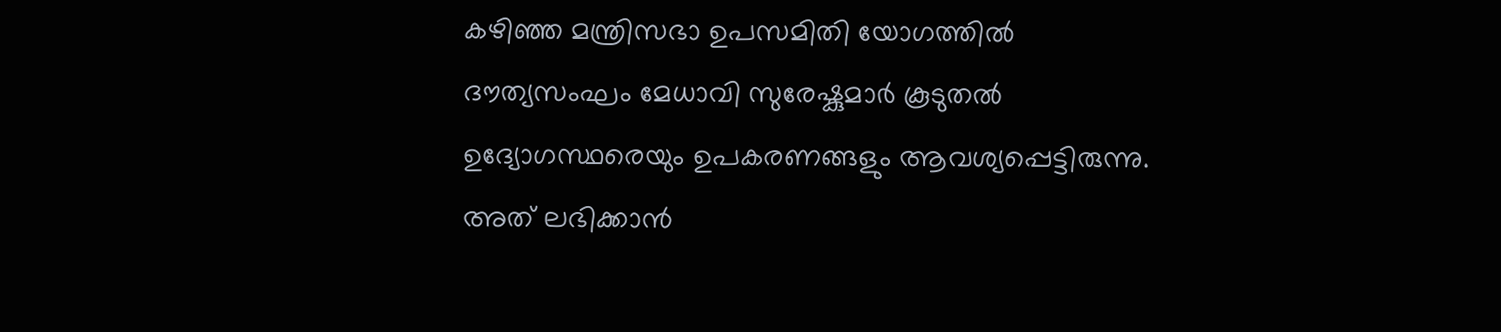കഴിഞ്ഞ മന്ത്രിസഭാ ഉപസമിതി യോഗത്തില്‍ ദൗത്യസംഘം മേധാവി സുരേഷ്കുമാര്‍ കൂടുതല്‍ ഉദ്യോഗസ്ഥരെയും ഉപകരണങ്ങളും ആവശ്യപ്പെട്ടിരുന്നു. അത്‌ ലഭിക്കാന്‍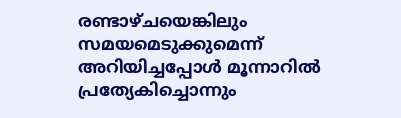രണ്ടാഴ്ചയെങ്കിലും സമയമെടുക്കുമെന്ന്‌ അറിയിച്ചപ്പോള്‍ മൂന്നാറില്‍ പ്രത്യേകിച്ചൊന്നും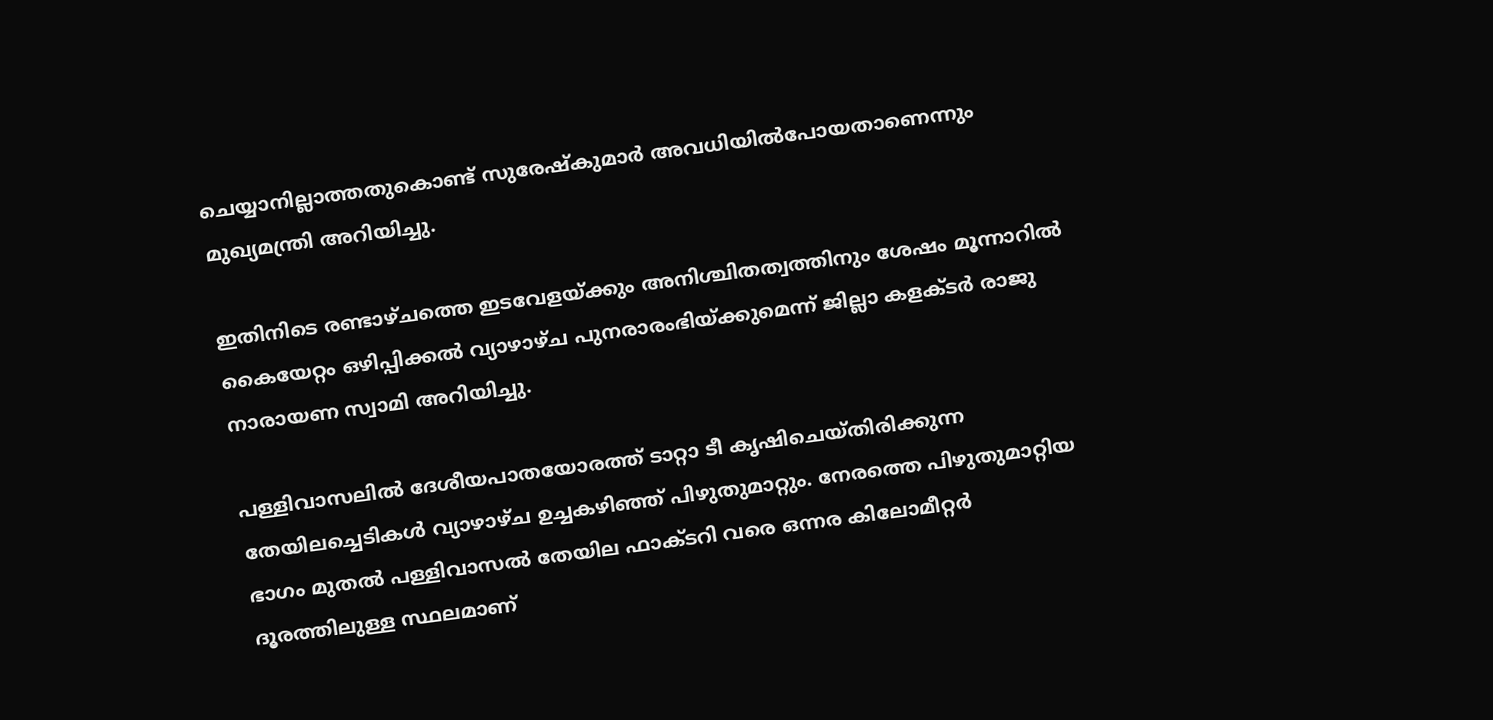ചെയ്യാനില്ലാത്തതുകൊണ്ട്‌ സുരേഷ്കുമാര്‍ അവധിയില്‍പോയതാണെന്നും മുഖ്യമന്ത്രി അറിയിച്ചു.

ഇതിനിടെ രണ്ടാഴ്ചത്തെ ഇടവേളയ്ക്കും അനിശ്ചിതത്വത്തിനും ശേഷം മൂന്നാറില്‍ കൈയേറ്റം ഒഴിപ്പിക്കല്‍ വ്യാഴാഴ്ച പുനരാരംഭിയ്ക്കുമെന്ന് ജില്ലാ കളക്ടര്‍ രാജു നാരായണ സ്വാമി അറിയിച്ചു.

പള്ളിവാസലില്‍ ദേശീയപാതയോരത്ത്‌ ടാറ്റാ ടീ കൃഷിചെയ്തിരിക്കുന്ന തേയിലച്ചെടികള്‍ വ്യാഴാഴ്ച ഉച്ചകഴിഞ്ഞ്‌ പിഴുതുമാറ്റും. നേരത്തെ പിഴുതുമാറ്റിയ ഭാഗം മുതല്‍ പള്ളിവാസല്‍ തേയില ഫാക്ടറി വരെ ഒന്നര കിലോമീറ്റര്‍ ദൂരത്തിലുള്ള സ്ഥലമാണ്‌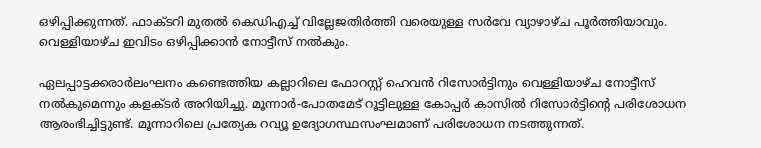ഒഴിപ്പിക്കുന്നത്‌. ഫാക്ടറി മുതല്‍ കെഡിഎച്ച്‌ വില്ലേജതിര്‍ത്തി വരെയുള്ള സര്‍വേ വ്യാഴാഴ്ച പൂര്‍ത്തിയാവും. വെള്ളിയാഴ്ച ഇവിടം ഒഴിപ്പിക്കാന്‍ നോട്ടീസ്‌ നല്‍കും.

ഏലപ്പാട്ടക്കരാര്‍ലംഘനം കണ്ടെത്തിയ കല്ലാറിലെ ഫോറസ്റ്റ്‌ ഹെവന്‍ റിസോര്‍ട്ടിനും വെള്ളിയാഴ്ച നോട്ടീസ്‌ നല്‍കുമെന്നും കളക്ടര്‍ അറിയിച്ചു. മൂന്നാര്‍-പോതമേട്‌ റൂട്ടിലുള്ള കോപ്പര്‍ കാസില്‍ റിസോര്‍ട്ടിന്റെ പരിശോധന ആരംഭിച്ചിട്ടുണ്ട്. മൂന്നാറിലെ പ്രത്യേക റവ്യൂ ഉദ്യോഗസ്ഥസംഘമാണ് പരിശോധന നടത്തുന്നത്.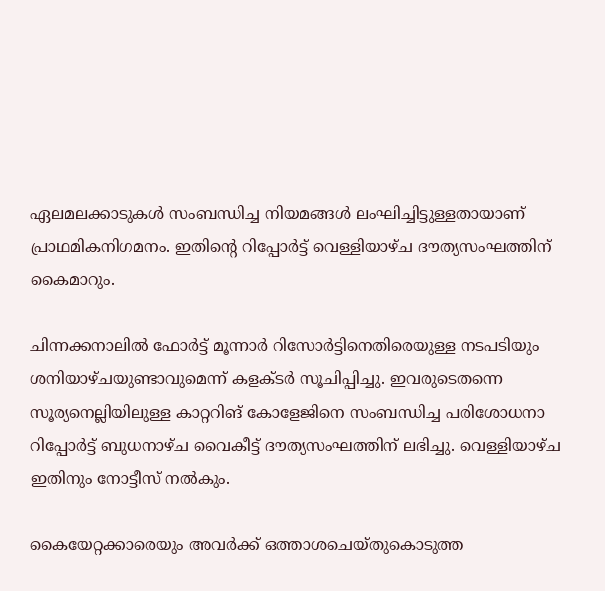ഏലമലക്കാടുകള്‍ സംബന്ധിച്ച നിയമങ്ങള്‍ ലംഘിച്ചിട്ടുള്ളതായാണ്‌ പ്രാഥമികനിഗമനം. ഇതിന്റെ റിപ്പോര്‍ട്ട്‌ വെള്ളിയാഴ്ച ദൗത്യസംഘത്തിന്‌ കൈമാറും.

ചിന്നക്കനാലില്‍ ഫോര്‍ട്ട്‌ മൂന്നാര്‍ റിസോര്‍ട്ടിനെതിരെയുള്ള നടപടിയും ശനിയാഴ്ചയുണ്ടാവുമെന്ന്‌ കളക്ടര്‍ സൂചിപ്പിച്ചു. ഇവരുടെതന്നെ സൂര്യനെല്ലിയിലുള്ള കാറ്ററിങ്‌ കോളേജിനെ സംബന്ധിച്ച പരിശോധനാ റിപ്പോര്‍ട്ട്‌ ബുധനാഴ്ച വൈകീട്ട്‌ ദൗത്യസംഘത്തിന്‌ ലഭിച്ചു. വെള്ളിയാഴ്ച ഇതിനും നോട്ടീസ്‌ നല്‍കും.

കൈയേറ്റക്കാരെയും അവര്‍ക്ക്‌ ഒത്താശചെയ്തുകൊടുത്ത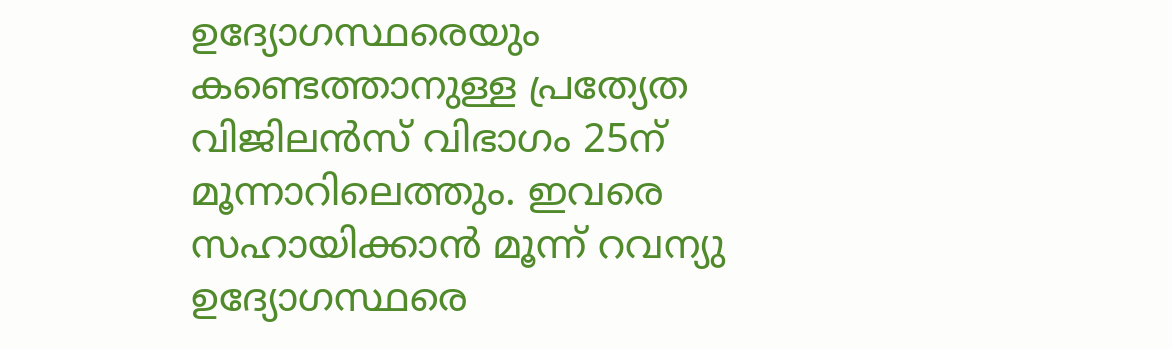ഉദ്യോഗസ്ഥരെയും കണ്ടെത്താനുള്ള പ്രത്യേത വിജിലന്‍സ്‌ വിഭാഗം 25ന്‌ മൂന്നാറിലെത്തും. ഇവരെ സഹായിക്കാന്‍ മൂന്ന്‌ റവന്യു ഉദ്യോഗസ്ഥരെ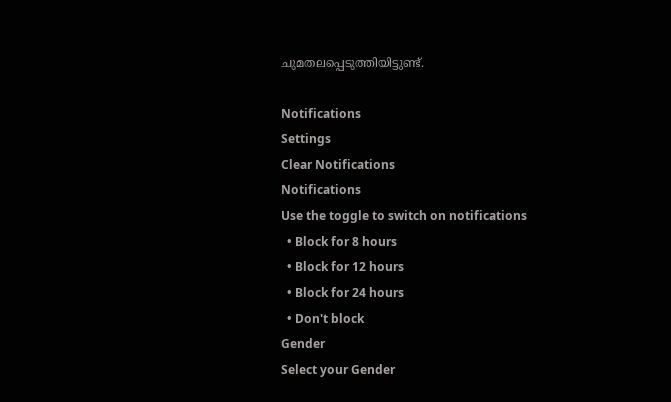ചുമതലപ്പെടുത്തിയിട്ടുണ്ട്‌.

Notifications
Settings
Clear Notifications
Notifications
Use the toggle to switch on notifications
  • Block for 8 hours
  • Block for 12 hours
  • Block for 24 hours
  • Don't block
Gender
Select your Gender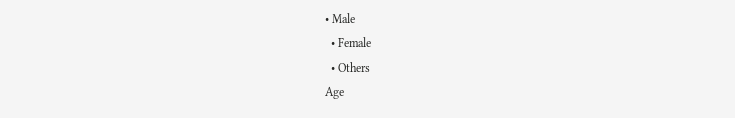• Male
  • Female
  • Others
Age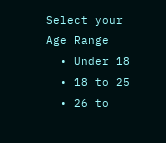Select your Age Range
  • Under 18
  • 18 to 25
  • 26 to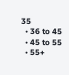35
  • 36 to 45
  • 45 to 55
  • 55+